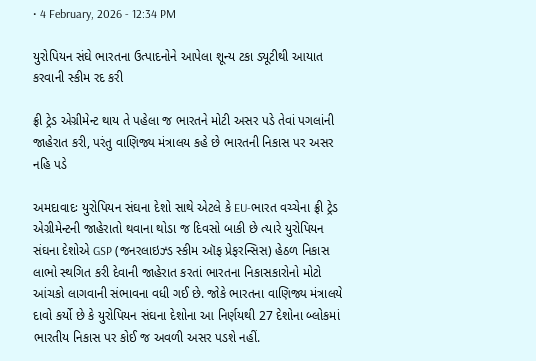• 4 February, 2026 - 12:34 PM

યુરોપિયન સંઘે ભારતના ઉત્પાદનોને આપેલા શૂન્ય ટકા ડ્યૂટીથી આયાત કરવાની સ્કીમ રદ કરી

ફ્રી ટ્રેડ એગ્રીમેન્ટ થાય તે પહેલા જ ભારતને મોટી અસર પડે તેવાં પગલાંની જાહેરાત કરી, પરંતુ વાણિજ્ય મંત્રાલય કહે છે ભારતની નિકાસ પર અસર નહિ પડે

અમદાવાદઃ યુરોપિયન સંઘના દેશો સાથે એટલે કે EU-ભારત વચ્ચેના ફ્રી ટ્રેડ એગ્રીમેન્ટની જાહેરાતો થવાના થોડા જ દિવસો બાકી છે ત્યારે યુરોપિયન સંઘના દેશોએ GSP (જનરલાઇઝ્ડ સ્કીમ ઑફ પ્રેફરન્સિસ) હેઠળ નિકાસ લાભો સ્થગિત કરી દેવાની જાહેરાત કરતાં ભારતના નિકાસકારોનો મોટો આંચકો લાગવાની સંભાવના વધી ગઈ છે. જોકે ભારતના વાણિજ્ય મંત્રાલયે દાવો કર્યો છે કે યુરોપિયન સંઘના દેશોના આ નિર્ણયથી 27 દેશોના બ્લોકમાં ભારતીય નિકાસ પર કોઈ જ અવળી અસર પડશે નહીં.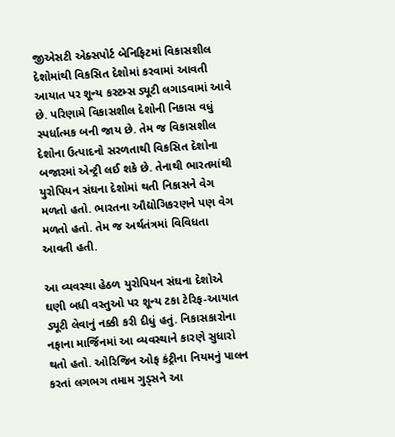જીએસટી એક્સપોર્ટ બેનિફિટમાં વિકાસશીલ દેશોમાંથી વિકસિત દેશોમાં કરવામાં આવતી આયાત પર શૂન્ય કસ્ટમ્સ ડ્યૂટી લગાડવામાં આવે છે. પરિણામે વિકાસશીલ દેશોની નિકાસ વધું સ્પર્ધાત્મક બની જાય છે. તેમ જ વિકાસશીલ દેશોના ઉત્પાદનો સરળતાથી વિકસિત દેશોના બજારમાં એન્ટ્રી લઈ શકે છે. તેનાથી ભારતમાંથી યુરોપિયન સંઘના દેશોમાં થતી નિકાસને વેગ મળતો હતો. ભારતના ઔદ્યોગિકરણને પણ વેગ મળતો હતો. તેમ જ અર્થતંત્રમાં વિવિધતા આવતી હતી.

આ વ્યવસ્થા હેઠળ યુરોપિયન સંઘના દેશોએ ઘણી બધી વસ્તુઓ પર શૂન્ય ટકા ટેરિફ-આયાત ડ્યૂટી લેવાનું નક્કી કરી દીધું હતું. નિકાસકારોના નફાના માર્જિનમાં આ વ્યવસ્થાને કારણે સુધારો થતો હતો. ઓરિજિન ઓફ કંટ્રીના નિયમનું પાલન કરતાં લગભગ તમામ ગુડ્સને આ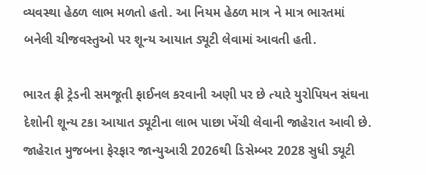વ્યવસ્થા હેઠળ લાભ મળતો હતો. આ નિયમ હેઠળ માત્ર ને માત્ર ભારતમાં બનેલી ચીજવસ્તુઓ પર શૂન્ય આયાત ડ્યૂટી લેવામાં આવતી હતી.

ભારત ફ્રી ટ્રેડની સમજૂતી ફાઈનલ કરવાની અણી પર છે ત્યારે યુરોપિયન સંઘના દેશોની શૂન્ય ટકા આયાત ડ્યૂટીના લાભ પાછા ખેંચી લેવાની જાહેરાત આવી છે. જાહેરાત મુજબના ફેરફાર જાન્યુઆરી 2026થી ડિસેમ્બર 2028 સુધી ડ્યૂટી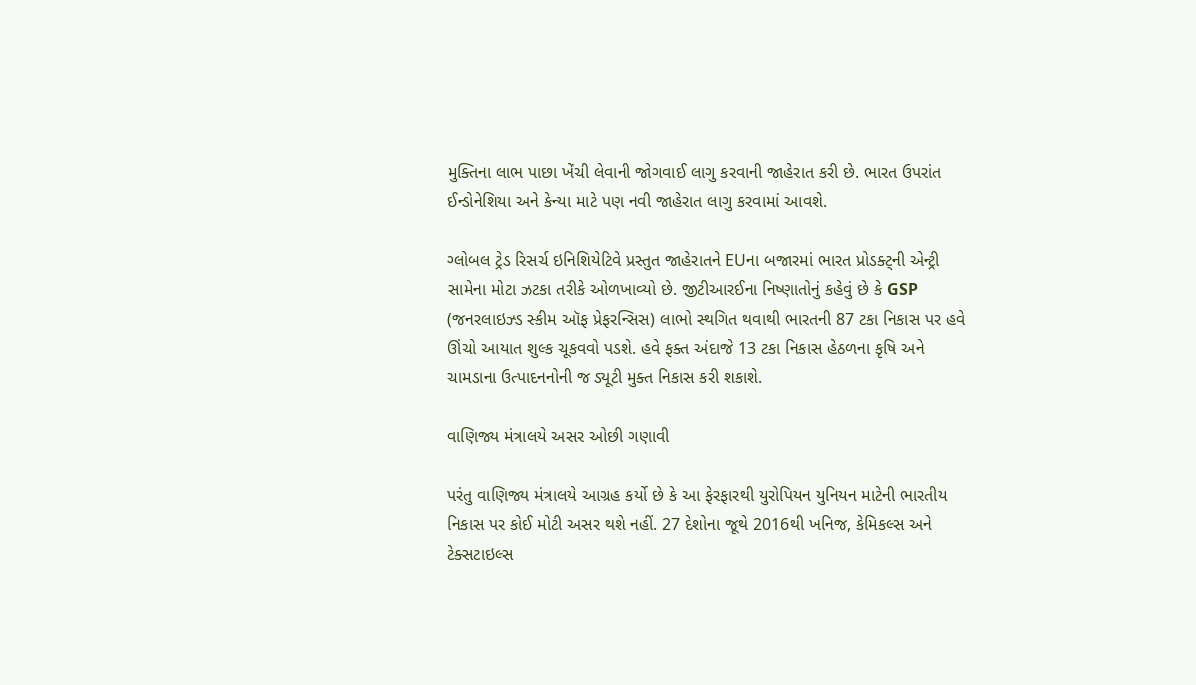મુક્તિના લાભ પાછા ખેંચી લેવાની જોગવાઈ લાગુ કરવાની જાહેરાત કરી છે. ભારત ઉપરાંત ઈન્ડોનેશિયા અને કેન્યા માટે પણ નવી જાહેરાત લાગુ કરવામાં આવશે.

ગ્લોબલ ટ્રેડ રિસર્ચ ઇનિશિયેટિવે પ્રસ્તુત જાહેરાતને EUના બજારમાં ભારત પ્રોડક્ટ્ની એન્ટ્રી સામેના મોટા ઝટકા તરીકે ઓળખાવ્યો છે. જીટીઆરઈના નિષ્ણાતોનું કહેવું છે કે GSP (જનરલાઇઝ્ડ સ્કીમ ઑફ પ્રેફરન્સિસ) લાભો સ્થગિત થવાથી ભારતની 87 ટકા નિકાસ પર હવે ઊંચો આયાત શુલ્ક ચૂકવવો પડશે. હવે ફક્ત અંદાજે 13 ટકા નિકાસ હેઠળના કૃષિ અને ચામડાના ઉત્પાદનનોની જ ડ્યૂટી મુક્ત નિકાસ કરી શકાશે.

વાણિજ્ય મંત્રાલયે અસર ઓછી ગણાવી

પરંતુ વાણિજ્ય મંત્રાલયે આગ્રહ કર્યો છે કે આ ફેરફારથી યુરોપિયન યુનિયન માટેની ભારતીય નિકાસ પર કોઈ મોટી અસર થશે નહીં. 27 દેશોના જૂથે 2016થી ખનિજ, કેમિકલ્સ અને ટેક્સટાઇલ્સ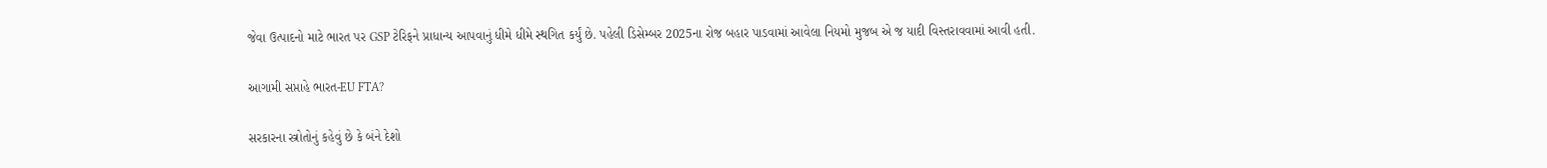જેવા ઉત્પાદનો માટે ભારત પર GSP ટેરિફને પ્રાધાન્ય આપવાનું ધીમે ધીમે સ્થગિત કર્યું છે. પહેલી ડિસેમ્બર 2025ના રોજ બહાર પાડવામાં આવેલા નિયમો મુજબ એ જ યાદી વિસ્તરાવવામાં આવી હતી.

આગામી સપ્તાહે ભારત-EU FTA?

સરકારના સ્ત્રોતોનું કહેવું છે કે બંને દેશો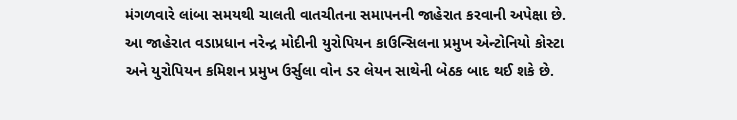મંગળવારે લાંબા સમયથી ચાલતી વાતચીતના સમાપનની જાહેરાત કરવાની અપેક્ષા છે. આ જાહેરાત વડાપ્રધાન નરેન્દ્ર મોદીની યુરોપિયન કાઉન્સિલના પ્રમુખ એન્ટોનિયો કોસ્ટા અને યુરોપિયન કમિશન પ્રમુખ ઉર્સુલા વોન ડર લેયન સાથેની બેઠક બાદ થઈ શકે છે.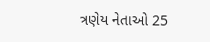ત્રણેય નેતાઓ 25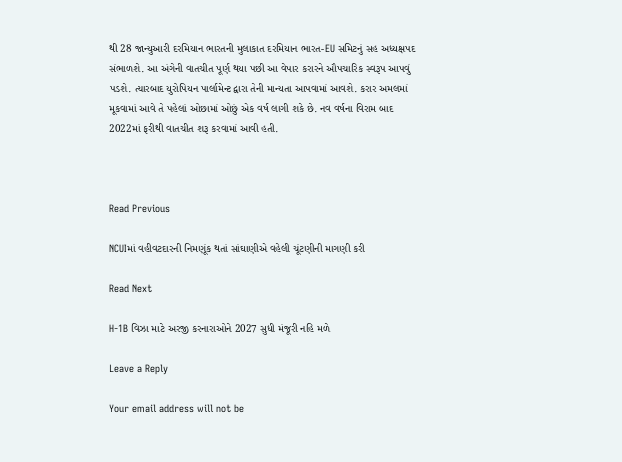થી 28 જાન્યુઆરી દરમિયાન ભારતની મુલાકાત દરમિયાન ભારત-EU સમિટનું સહ અધ્યક્ષપદ સંભાળશે. આ અંગેની વાતચીત પૂર્ણ થયા પછી આ વેપાર કરારને ઔપચારિક સ્વરૂપ આપવું પડશે. ત્યારબાદ યુરોપિયન પાર્લામેન્ટ દ્વારા તેની માન્યતા આપવામાં આવશે. કરાર અમલમાં મૂકવામાં આવે તે પહેલાં ઓછામાં ઓછું એક વર્ષ લાગી શકે છે. નવ વર્ષના વિરામ બાદ 2022માં ફરીથી વાતચીત શરૂ કરવામાં આવી હતી.



Read Previous

NCUIમાં વહીવટદારની નિમણૂંક થતાં સાંઘાણીએ વહેલી ચૂંટણીની માગણી કરી

Read Next

H-1B વિઝા માટે અરજી કરનારાઓને 2027 સુધી મંજૂરી નહિ મળે

Leave a Reply

Your email address will not be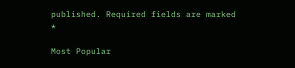published. Required fields are marked *

Most Popular